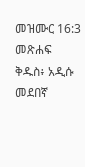መዝሙር 16:3 መጽሐፍ ቅዱስ፥ አዲሱ መደበኛ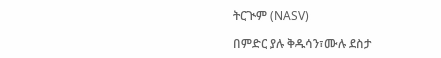ትርጒም (NASV)

በምድር ያሉ ቅዱሳን፣ሙሉ ደስታ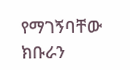የማገኝባቸው ክቡራን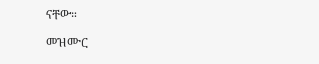ናቸው።

መዝሙር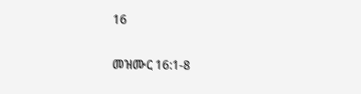16

መዝሙር 16:1-8